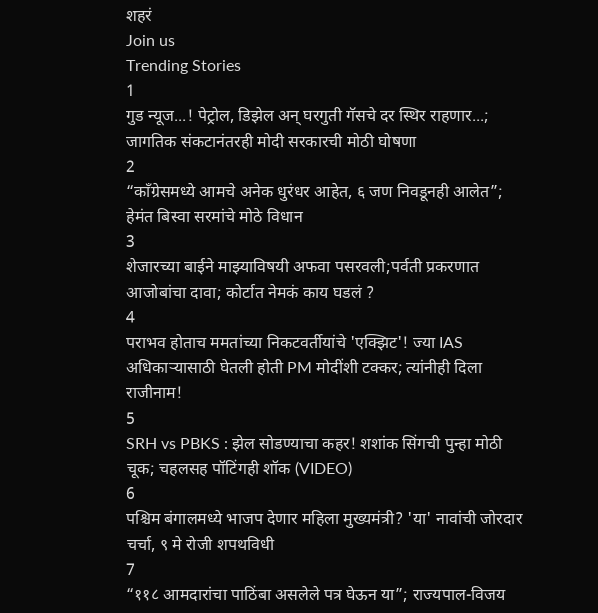शहरं
Join us
Trending Stories
1
गुड न्यूज...! पेट्रोल, डिझेल अन् घरगुती गॅसचे दर स्थिर राहणार...; जागतिक संकटानंतरही मोदी सरकारची मोठी घोषणा
2
“काँग्रेसमध्ये आमचे अनेक धुरंधर आहेत, ६ जण निवडूनही आलेत”; हेमंत बिस्वा सरमांचे मोठे विधान
3
शेजारच्या बाईने माझ्याविषयी अफवा पसरवली;पर्वती प्रकरणात आजोबांचा दावा; कोर्टात नेमकं काय घडलं ?
4
पराभव होताच ममतांच्या निकटवर्तीयांचे 'एक्झिट'! ज्या IAS अधिकाऱ्यासाठी घेतली होती PM मोदींशी टक्कर; त्यांनीही दिला राजीनाम!
5
SRH vs PBKS : झेल सोडण्याचा कहर! शशांक सिंगची पुन्हा मोठी चूक; चहलसह पॉटिंगही शॉक (VIDEO)
6
पश्चिम बंगालमध्ये भाजप देणार महिला मुख्यमंत्री? 'या' नावांची जोरदार चर्चा, ९ मे रोजी शपथविधी
7
“११८ आमदारांचा पाठिंबा असलेले पत्र घेऊन या”; राज्यपाल-विजय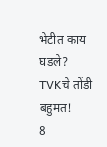भेटीत काय घडले? TVKचे तोंडी बहुमत!
8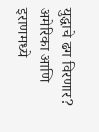युद्धाचे ढग विरणार? अमेरिका आणि इराणमध्ये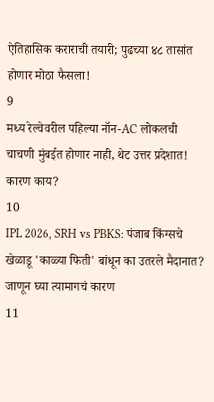ऐतिहासिक कराराची तयारी; पुढच्या ४८ तासांत होणार मोठा फैसला!
9
मध्य रेल्वेवरील पहिल्या नॉन-AC लोकलची चाचणी मुंबईत होणार नाही, थेट उत्तर प्रदेशात! कारण काय?
10
IPL 2026, SRH vs PBKS: पंजाब किंग्सचे खेळाडू 'काळ्या फिती' बांधून का उतरले मैदानात? जाणून घ्या त्यामागचं कारण
11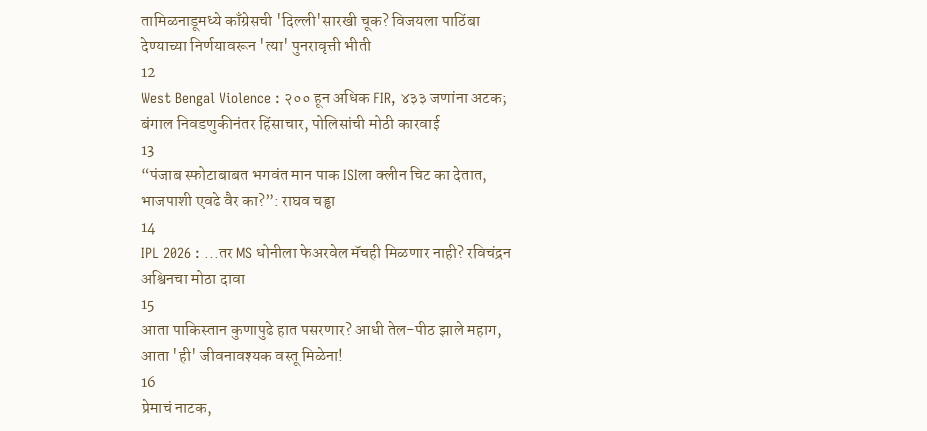तामिळनाडूमध्ये काँग्रेसची 'दिल्ली'सारखी चूक? विजयला पाठिंबा देण्याच्या निर्णयावरून 'त्या' पुनरावृत्ती भीती
12
West Bengal Violence : २०० हून अधिक FIR, ४३३ जणांना अटक; बंगाल निवडणुकीनंतर हिंसाचार, पोलिसांची मोठी कारवाई
13
“पंजाब स्फोटाबाबत भगवंत मान पाक ISIला क्लीन चिट का देतात, भाजपाशी एवढे वैर का?”: राघव चड्ढा
14
IPL 2026 : ...तर MS धोनीला फेअरवेल मॅचही मिळणार नाही? रविचंद्रन अश्विनचा मोठा दावा
15
आता पाकिस्तान कुणापुढे हात पसरणार? आधी तेल-पीठ झाले महाग, आता 'ही' जीवनावश्यक वस्तू मिळेना!
16
प्रेमाचं नाटक,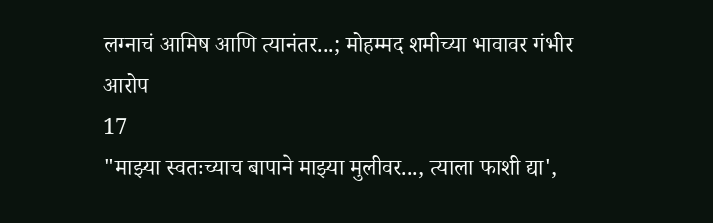लग्नाचं आमिष आणि त्यानंतर...; मोहम्मद शमीच्या भावावर गंभीर आरोप
17
"माझ्या स्वतःच्याच बापाने माझ्या मुलीवर..., त्याला फाशी द्या',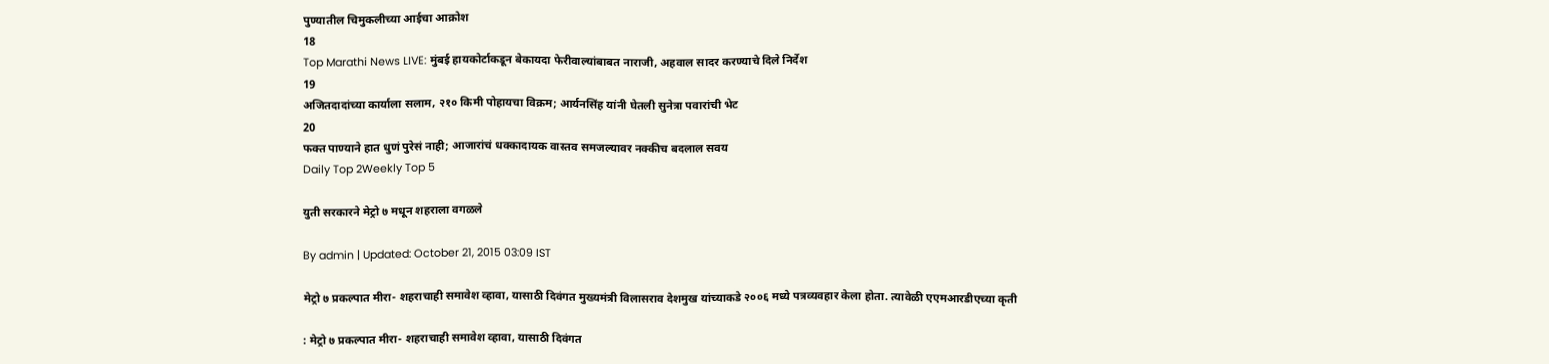पुण्यातील चिमुकलीच्या आईचा आक्रोश
18
Top Marathi News LIVE: मुंबई हायकोर्टाकडून बेकायदा फेरीवाल्यांबाबत नाराजी, अहवाल सादर करण्याचे दिले निर्देश
19
अजितदादांच्या कार्याला सलाम, २१० किमी पोहायचा विक्रम; आर्यनसिंह यांनी घेतली सुनेत्रा पवारांची भेट
20
फक्त पाण्याने हात धुणं पुरेसं नाही; आजारांचं धक्कादायक वास्तव समजल्यावर नक्कीच बदलाल सवय
Daily Top 2Weekly Top 5

युती सरकारने मेट्रो ७ मधून शहराला वगळले

By admin | Updated: October 21, 2015 03:09 IST

मेट्रो ७ प्रकल्पात मीरा- शहराचाही समावेश व्हावा, यासाठी दिवंगत मुख्यमंत्री विलासराव देशमुख यांच्याकडे २००६ मध्ये पत्रव्यवहार केला होता. त्यावेळी एएमआरडीएच्या कृती

: मेट्रो ७ प्रकल्पात मीरा- शहराचाही समावेश व्हावा, यासाठी दिवंगत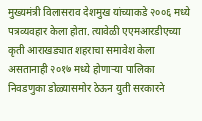मुख्यमंत्री विलासराव देशमुख यांच्याकडे २००६ मध्ये पत्रव्यवहार केला होता. त्यावेळी एएमआरडीएच्या कृती आराखड्यात शहराचा समावेश केला असतानाही २०१७ मध्ये होणाऱ्या पालिका निवडणुका डोळ्यासमोर ठेऊन युती सरकारने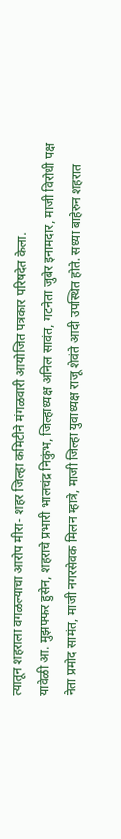त्यातून शहराला वगळल्याचा आरोप मीरा- शहर जिल्हा कमिटीने मंगळवारी आयोजित पत्रकार परिषदेत केला.
यावेळी आ. मुझफ्फर हुसेन, शहराचे प्रभारी भालचंद्र निकुंभ, जिल्हाध्यक्ष अनिल सावंत, गटनेता जुबेर इनामदार, माजी विरोधी पक्ष नेता प्रमोद सामंत, माजी नगरसेवक मिलन म्हात्रे, माजी जिल्हा युवाध्यक्ष राजू शेवंते आदी उपस्थित होते. सध्या बाहेरुन शहरात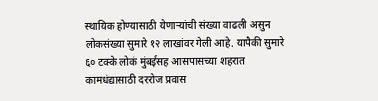स्थायिक होण्यासाठी येणाऱ्यांची संख्या वाढली असुन लोकसंख्या सुमारे १२ लाखांवर गेली आहे. यापैकी सुमारे ६० टक्के लोकं मुंबईसह आसपासच्या शहरात कामधंद्यासाठी दररोज प्रवास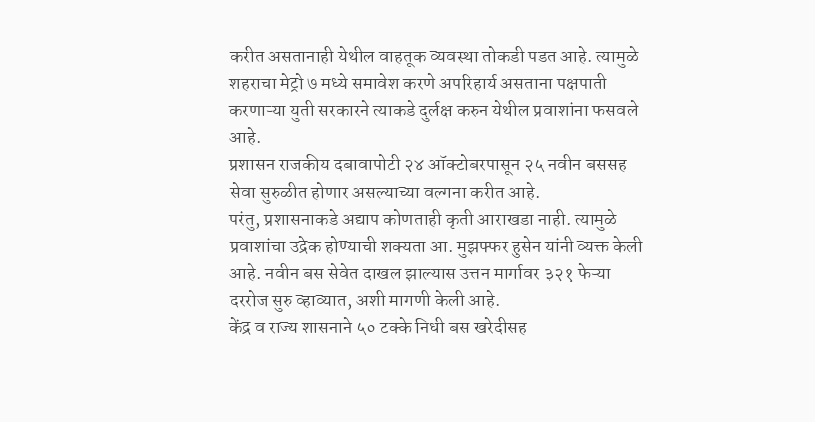करीत असतानाही येथील वाहतूक व्यवस्था तोकडी पडत आहे. त्यामुळे शहराचा मेट्रो ७ मध्ये समावेश करणे अपरिहार्य असताना पक्षपाती करणाऱ्या युती सरकारने त्याकडे दुर्लक्ष करुन येथील प्रवाशांना फसवले आहे.
प्रशासन राजकीय दबावापोटी २४ ऑक्टोबरपासून २५ नवीन बससह सेवा सुरुळीत होणार असल्याच्या वल्गना करीत आहे.
परंतु, प्रशासनाकडे अद्याप कोणताही कृती आराखडा नाही. त्यामुळे प्रवाशांचा उद्रेक होण्याची शक्यता आ. मुझफ्फर हुसेन यांनी व्यक्त केली आहे. नवीन बस सेवेत दाखल झाल्यास उत्तन मार्गावर ३२१ फेऱ्या दररोज सुरु व्हाव्यात, अशी मागणी केली आहे.
केंद्र व राज्य शासनाने ५० टक्के निधी बस खरेदीसह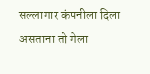सल्लागार कंपनीला दिला असताना तो गेला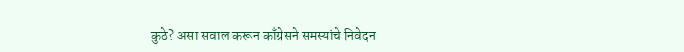कुठे? असा सवाल करून काँग्रेसने समस्यांचे निवेदन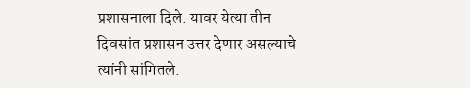प्रशासनाला दिले. यावर येत्या तीन दिवसांत प्रशासन उत्तर देणार असल्याचे त्यांनी सांगितले.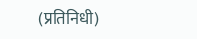(प्रतिनिधी)